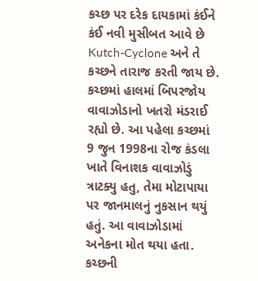કચ્છ પર દરેક દાયકામાં કંઈને કંઈ નવી મુસીબત આવે છે Kutch-Cyclone અને તે કચ્છને તારાજ કરતી જાય છે. કચ્છમાં હાલમાં બિપરજોય વાવાઝોડાનો ખતરો મંડરાઈ રહ્યો છે. આ પહેલા કચ્છમાં 9 જુન 1998ના રોજ કંડલા ખાતે વિનાશક વાવાઝોડું ત્રાટક્યુ હતુ, તેમા મોટાપાયા પર જાનમાલનું નુકસાન થયું હતું. આ વાવાઝોડામાં અનેકના મોત થયા હતા. કચ્છની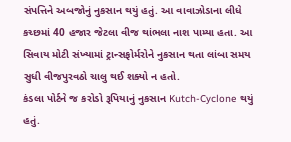સંપત્તિને અબજોનું નુકસાન થયું હતું. આ વાવાઝોડાના લીધે કચ્છમાં 40 હજાર જેટલા વીજ થાંભલા નાશ પામ્યા હતા. આ સિવાય મોટી સંખ્યામાં ટ્રાન્સફોર્મરોને નુકસાન થતા લાંબા સમય સુધી વીજપુરવઠો ચાલુ થઈ શક્યો ન હતો.
કંડલા પોર્ટને જ કરોડો રૂપિયાનું નુકસાન Kutch-Cyclone થયું હતું.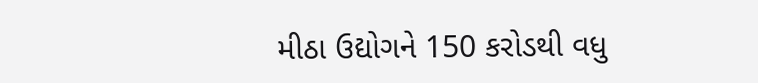મીઠા ઉદ્યોગને 150 કરોડથી વધુ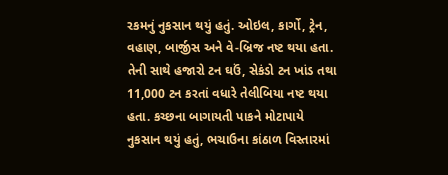રકમનું નુકસાન થયું હતું. ઓઇલ, કાર્ગો, ટ્રેન, વહાણ, બાર્જીસ અને વે-બ્રિજ નષ્ટ થયા હતા. તેની સાથે હજારો ટન ઘઉં, સેકંડો ટન ખાંડ તથા 11,000 ટન કરતાં વધારે તેલીબિયા નષ્ટ થયા હતા. કચ્છના બાગાયતી પાકને મોટાપાયે નુકસાન થયું હતું, ભચાઉના કાંઠાળ વિસ્તારમાં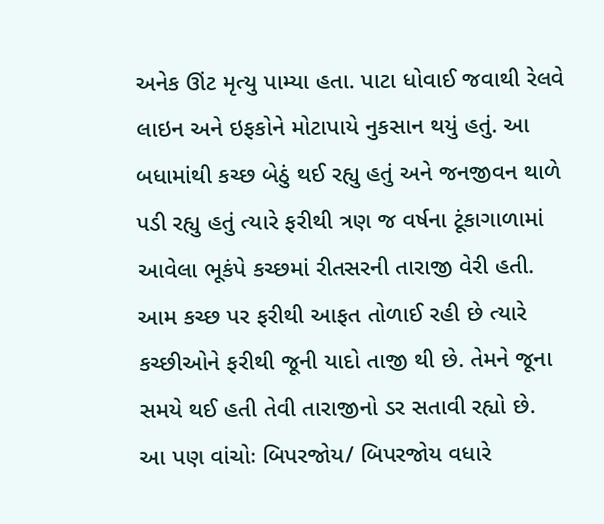અનેક ઊંટ મૃત્યુ પામ્યા હતા. પાટા ધોવાઈ જવાથી રેલવે લાઇન અને ઇફકોને મોટાપાયે નુકસાન થયું હતું. આ બધામાંથી કચ્છ બેઠું થઈ રહ્યુ હતું અને જનજીવન થાળે પડી રહ્યુ હતું ત્યારે ફરીથી ત્રણ જ વર્ષના ટૂંકાગાળામાં આવેલા ભૂકંપે કચ્છમાં રીતસરની તારાજી વેરી હતી. આમ કચ્છ પર ફરીથી આફત તોળાઈ રહી છે ત્યારે કચ્છીઓને ફરીથી જૂની યાદો તાજી થી છે. તેમને જૂના સમયે થઈ હતી તેવી તારાજીનો ડર સતાવી રહ્યો છે.
આ પણ વાંચોઃ બિપરજોય/ બિપરજોય વધારે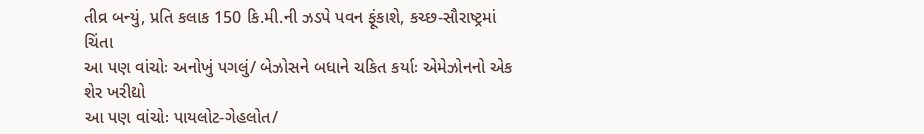તીવ્ર બન્યું, પ્રતિ કલાક 150 કિ.મી.ની ઝડપે પવન ફૂંકાશે, કચ્છ-સૌરાષ્ટ્રમાં ચિંતા
આ પણ વાંચોઃ અનોખું પગલું/ બેઝોસને બધાને ચકિત કર્યાઃ એમેઝોનનો એક શેર ખરીદ્યો
આ પણ વાંચોઃ પાયલોટ-ગેહલોત/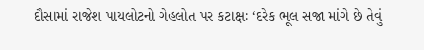દૌસામાં રાજેશ પાયલોટનો ગેહલોત પર કટાક્ષઃ ‘દરેક ભૂલ સજા માંગે છે તેવું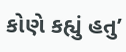કોણે કહ્યું હતુ’